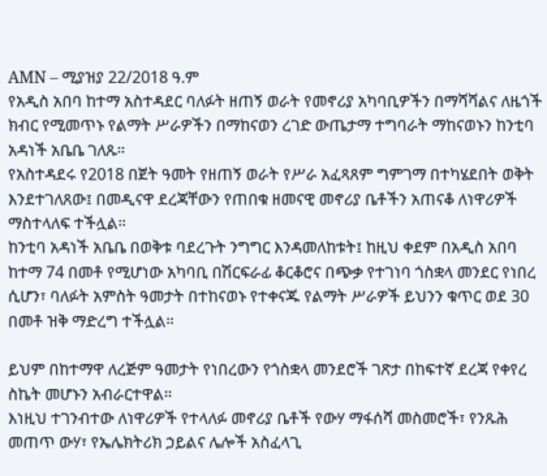AMN – ሚያዝያ 22/2018 ዓ.ም
የአዲስ አበባ ከተማ አስተዳደር ባለፉት ዘጠኝ ወራት የመኖሪያ አካባቢዎችን በማሻሻልና ለዜጎች ክብር የሚመጥኑ የልማት ሥራዎችን በማከናወን ረገድ ውጤታማ ተግባራት ማከናወኑን ከንቲባ አዳነች አቤቤ ገለጹ።
የአስተዳደሩ የ2018 በጀት ዓመት የዘጠኝ ወራት የሥራ አፈጻጸም ግምገማ በተካሄደበት ወቅት እንደተገለጸው፤ በመዲናዋ ደረጃቸውን የጠበቁ ዘመናዊ መኖሪያ ቤቶችን አጠናቆ ለነዋሪዎች ማስተላለፍ ተችሏል።
ከንቲባ አዳነች አቤቤ በወቅቱ ባደረጉት ንግግር እንዳመለከቱት፤ ከዚህ ቀደም በአዲስ አበባ ከተማ 74 በመቶ የሚሆነው አካባቢ በሽርፍራፊ ቆርቆሮና በጭቃ የተገነባ ጎስቋላ መንደር የነበረ ሲሆን፣ ባለፉት አምስት ዓመታት በተከናወኑ የተቀናጁ የልማት ሥራዎች ይህንን ቁጥር ወደ 30 በመቶ ዝቅ ማድረግ ተችሏል።

ይህም በከተማዋ ለረጅም ዓመታት የነበረውን የጎስቋላ መንደሮች ገጽታ በከፍተኛ ደረጃ የቀየረ ስኬት መሆኑን አብራርተዋል።
እነዚህ ተገንብተው ለነዋሪዎች የተላለፉ መኖሪያ ቤቶች የውሃ ማፋሰሻ መስመሮች፣ የንጹሕ መጠጥ ውሃ፣ የኤሌክትሪክ ኃይልና ሌሎች አስፈላጊ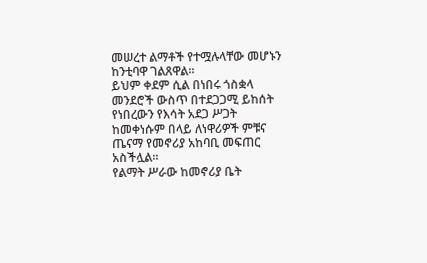መሠረተ ልማቶች የተሟሉላቸው መሆኑን ከንቲባዋ ገልጸዋል።
ይህም ቀደም ሲል በነበሩ ጎስቋላ መንደሮች ውስጥ በተደጋጋሚ ይከሰት የነበረውን የእሳት አደጋ ሥጋት ከመቀነሱም በላይ ለነዋሪዎች ምቹና ጤናማ የመኖሪያ አከባቢ መፍጠር አስችሏል።
የልማት ሥራው ከመኖሪያ ቤት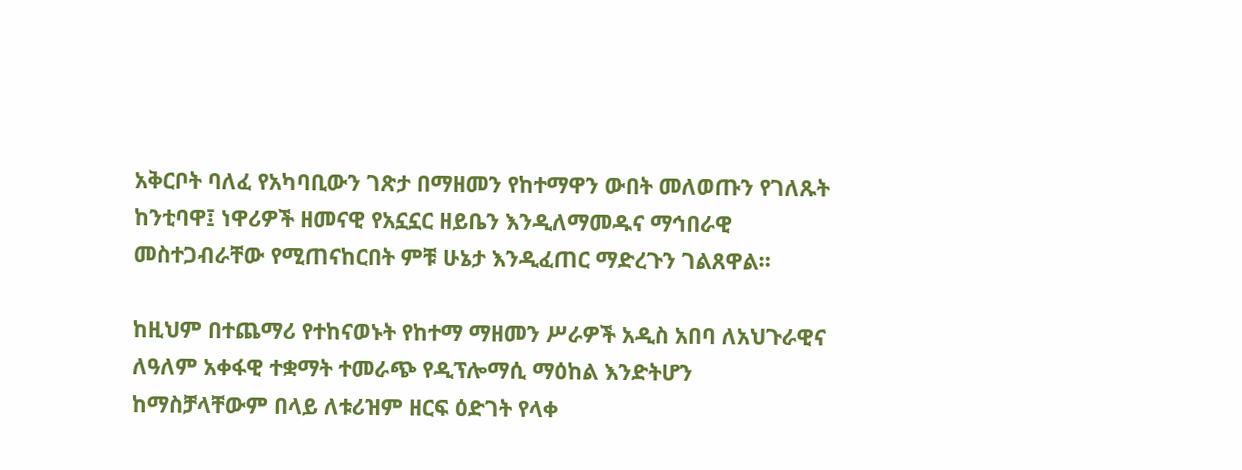አቅርቦት ባለፈ የአካባቢውን ገጽታ በማዘመን የከተማዋን ውበት መለወጡን የገለጹት ከንቲባዋ፤ ነዋሪዎች ዘመናዊ የአኗኗር ዘይቤን እንዲለማመዱና ማኅበራዊ መስተጋብራቸው የሚጠናከርበት ምቹ ሁኔታ እንዲፈጠር ማድረጉን ገልጸዋል።

ከዚህም በተጨማሪ የተከናወኑት የከተማ ማዘመን ሥራዎች አዲስ አበባ ለአህጉራዊና ለዓለም አቀፋዊ ተቋማት ተመራጭ የዲፕሎማሲ ማዕከል እንድትሆን ከማስቻላቸውም በላይ ለቱሪዝም ዘርፍ ዕድገት የላቀ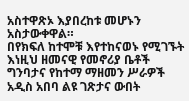አስተዋጽኦ እያበረከቱ መሆኑን አስታውቀዋል።
በየክፍለ ከተሞቹ እየተከናወኑ የሚገኙት እነዚህ ዘመናዊ የመኖሪያ ቤቶች ግንባታና የከተማ ማዘመን ሥራዎች አዲስ አበባ ልዩ ገጽታና ውበት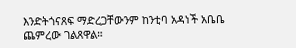እንድትጎናጸፍ ማድረጋቸውንም ከንቲባ አዳነች አቤቤ ጨምረው ገልጸዋል።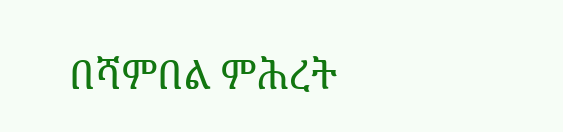በሻምበል ምሕረት